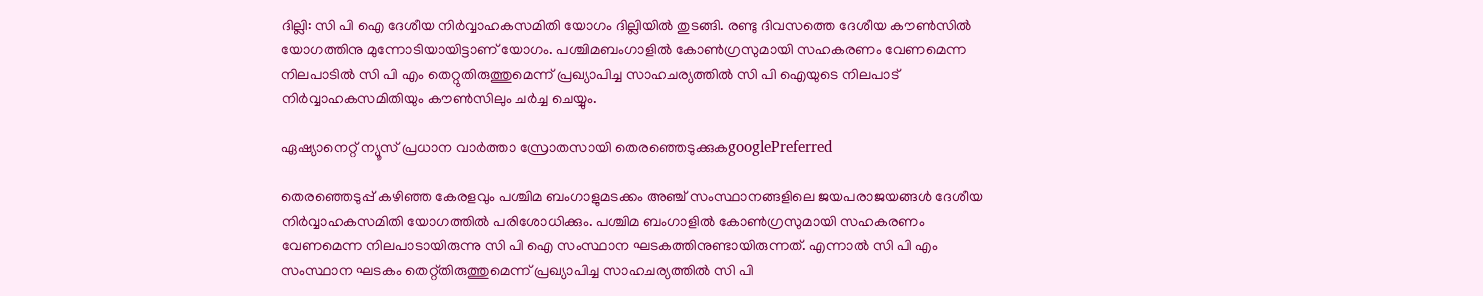ദില്ലി: സി പി ഐ ദേശീയ നിര്‍വ്വാഹകസമിതി യോഗം ദില്ലിയില്‍ തുടങ്ങി. രണ്ടു ദിവസത്തെ ദേശീയ കൗണ്‍സില്‍ യോഗത്തിനു മുന്നോടിയായിട്ടാണ് യോഗം. പശ്ചിമബംഗാളില്‍ കോണ്‍ഗ്രസുമായി സഹകരണം വേണമെന്ന നിലപാടില്‍ സി പി എം തെറ്റുതിരുത്തുമെന്ന് പ്രഖ്യാപിച്ച സാഹചര്യത്തില്‍ സി പി ഐയുടെ നിലപാട് നിര്‍വ്വാഹകസമിതിയും കൗണ്‍സിലും ചര്‍ച്ച ചെയ്യും.

ഏഷ്യാനെറ്റ് ന്യൂസ് പ്രധാന വാർത്താ സ്രോതസായി തെരഞ്ഞെടുക്കുകgooglePreferred

തെരഞ്ഞെടുപ്പ് കഴിഞ്ഞ കേരളവും പശ്ചിമ ബംഗാളുമടക്കം അഞ്ച് സംസ്ഥാനങ്ങളിലെ ജയപരാജയങ്ങള്‍ ദേശീയ നിര്‍വ്വാഹകസമിതി യോഗത്തില്‍ പരിശോധിക്കും. പശ്ചിമ ബംഗാളില്‍ കോണ്‍ഗ്രസുമായി സഹകരണം വേണമെന്ന നിലപാടായിരുന്നു സി പി ഐ സംസ്ഥാന ഘടകത്തിനുണ്ടായിരുന്നത്. എന്നാല്‍ സി പി എം സംസ്ഥാന ഘടകം തെറ്റ്തിരുത്തുമെന്ന് പ്രഖ്യാപിച്ച സാഹചര്യത്തില്‍ സി പി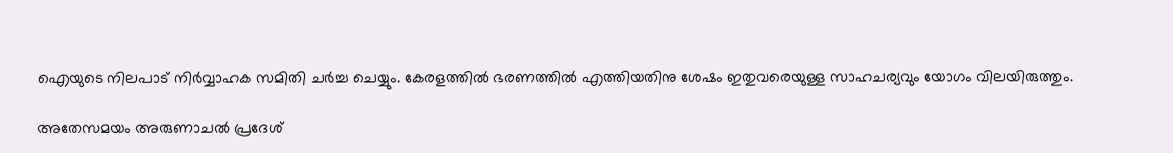ഐയുടെ നിലപാട് നിര്‍വ്വാഹക സമിതി ചര്‍ച്ച ചെയ്യും. കേരളത്തില്‍ ഭരണത്തില്‍ എത്തിയതിനു ശേഷം ഇതുവരെയുള്ള സാഹചര്യവും യോഗം വിലയിരുത്തും.

അതേസമയം അരുണാചല്‍ പ്രദേശ്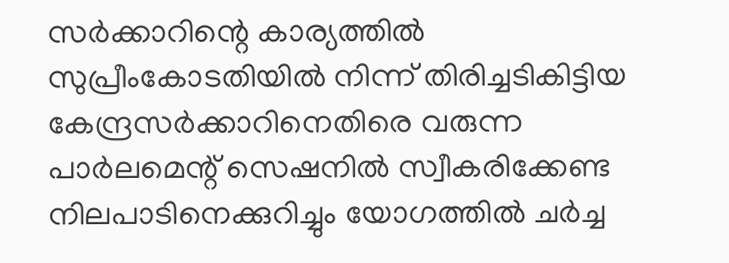സര്‍ക്കാറിന്റെ കാര്യത്തില്‍ സുപ്രീംകോടതിയില്‍ നിന്ന് തിരിച്ചടികിട്ടിയ കേന്ദ്രസര്‍ക്കാറിനെതിരെ വരുന്ന പാര്‍ലമെന്റ് സെഷനില്‍ സ്വീകരിക്കേണ്ട നിലപാടിനെക്കുറിച്ചും യോഗത്തില്‍ ചര്‍ച്ച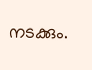നടക്കും.